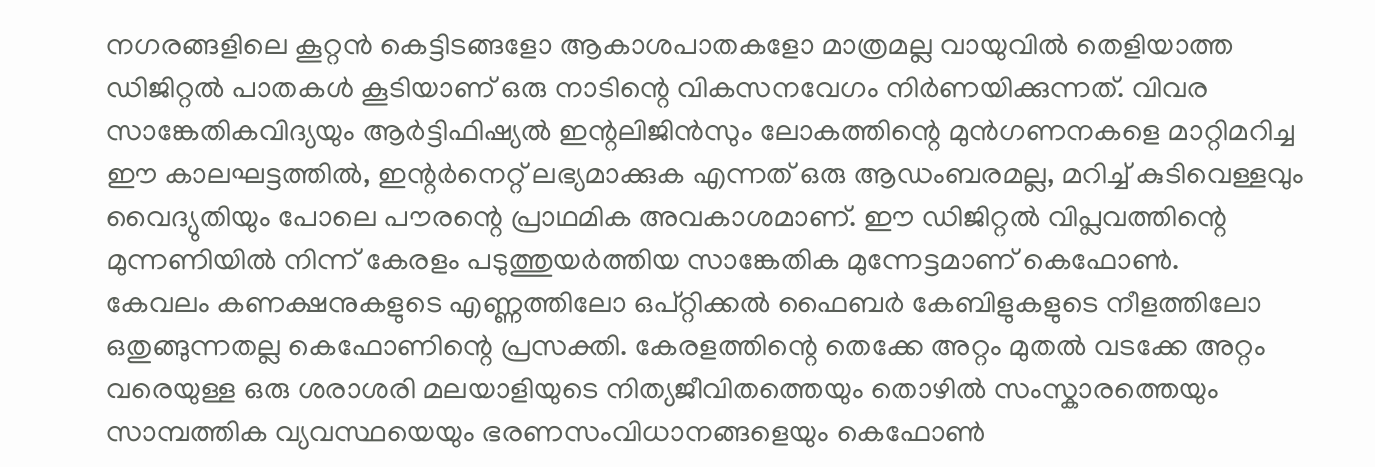നഗരങ്ങളിലെ കൂറ്റൻ കെട്ടിടങ്ങളോ ആകാശപാതകളോ മാത്രമല്ല വായുവിൽ തെളിയാത്ത ഡിജിറ്റൽ പാതകൾ കൂടിയാണ് ഒരു നാടിന്റെ വികസനവേഗം നിർണയിക്കുന്നത്. വിവര സാങ്കേതികവിദ്യയും ആർട്ടിഫിഷ്യൽ ഇന്റലിജിൻസും ലോകത്തിന്റെ മുൻഗണനകളെ മാറ്റിമറിച്ച ഈ കാലഘട്ടത്തിൽ, ഇന്റർനെറ്റ് ലഭ്യമാക്കുക എന്നത് ഒരു ആഡംബരമല്ല, മറിച്ച് കുടിവെള്ളവും വൈദ്യുതിയും പോലെ പൗരന്റെ പ്രാഥമിക അവകാശമാണ്. ഈ ഡിജിറ്റൽ വിപ്ലവത്തിന്റെ മുന്നണിയിൽ നിന്ന് കേരളം പടുത്തുയർത്തിയ സാങ്കേതിക മുന്നേട്ടമാണ് കെഫോൺ.
കേവലം കണക്ഷനുകളുടെ എണ്ണത്തിലോ ഒപ്റ്റിക്കൽ ഫൈബർ കേബിളുകളുടെ നീളത്തിലോ ഒതുങ്ങുന്നതല്ല കെഫോണിന്റെ പ്രസക്തി. കേരളത്തിന്റെ തെക്കേ അറ്റം മുതൽ വടക്കേ അറ്റം വരെയുള്ള ഒരു ശരാശരി മലയാളിയുടെ നിത്യജീവിതത്തെയും തൊഴിൽ സംസ്കാരത്തെയും സാമ്പത്തിക വ്യവസ്ഥയെയും ഭരണസംവിധാനങ്ങളെയും കെഫോൺ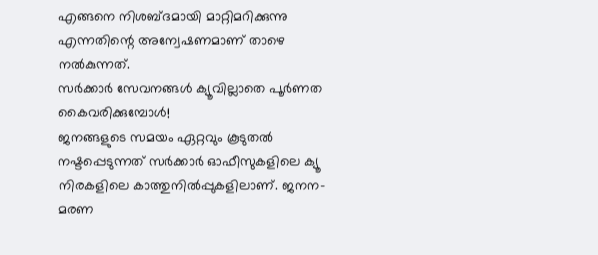എങ്ങനെ നിശബ്ദമായി മാറ്റിമറിക്കുന്നു എന്നതിന്റെ അന്വേഷണമാണ് താഴെ നൽകുന്നത്.
സർക്കാർ സേവനങ്ങൾ ക്യൂവില്ലാതെ പൂർണത കൈവരിക്കുമ്പോൾ!
ജനങ്ങളുടെ സമയം ഏറ്റവും കൂടുതൽ നഷ്ടപ്പെടുന്നത് സർക്കാർ ഓഫീസുകളിലെ ക്യൂ നിരകളിലെ കാത്തുനിൽപ്പുകളിലാണ്. ജനന-മരണ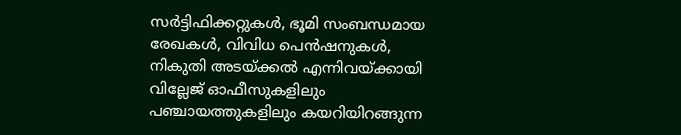സർട്ടിഫിക്കറ്റുകൾ, ഭൂമി സംബന്ധമായ രേഖകൾ, വിവിധ പെൻഷനുകൾ, നികുതി അടയ്ക്കൽ എന്നിവയ്ക്കായി വില്ലേജ് ഓഫീസുകളിലും പഞ്ചായത്തുകളിലും കയറിയിറങ്ങുന്ന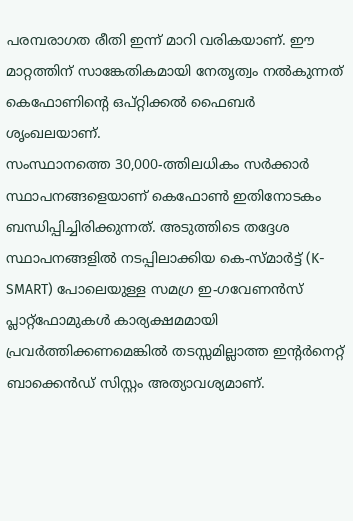പരമ്പരാഗത രീതി ഇന്ന് മാറി വരികയാണ്. ഈ മാറ്റത്തിന് സാങ്കേതികമായി നേതൃത്വം നൽകുന്നത് കെഫോണിന്റെ ഒപ്റ്റിക്കൽ ഫൈബർ ശൃംഖലയാണ്.
സംസ്ഥാനത്തെ 30,000-ത്തിലധികം സർക്കാർ സ്ഥാപനങ്ങളെയാണ് കെഫോൺ ഇതിനോടകം ബന്ധിപ്പിച്ചിരിക്കുന്നത്. അടുത്തിടെ തദ്ദേശ സ്ഥാപനങ്ങളിൽ നടപ്പിലാക്കിയ കെ-സ്മാർട്ട് (K-SMART) പോലെയുള്ള സമഗ്ര ഇ-ഗവേണൻസ് പ്ലാറ്റ്ഫോമുകൾ കാര്യക്ഷമമായി പ്രവർത്തിക്കണമെങ്കിൽ തടസ്സമില്ലാത്ത ഇന്റർനെറ്റ് ബാക്കെൻഡ് സിസ്റ്റം അത്യാവശ്യമാണ്.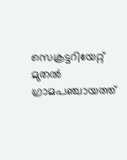സെക്രട്ടറിയേറ്റ് മുതൽ ഗ്രാമപഞ്ചായത്ത്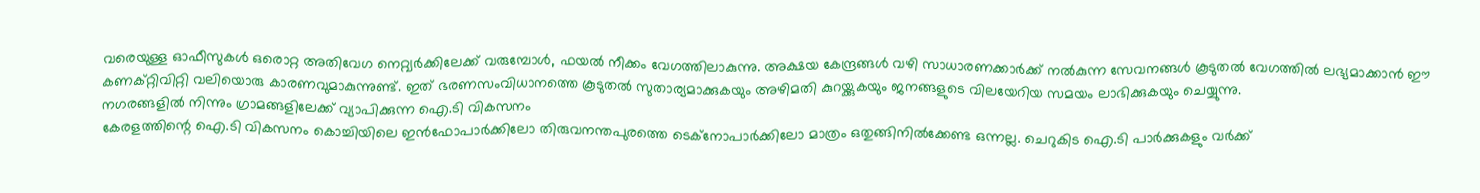വരെയുള്ള ഓഫീസുകൾ ഒരൊറ്റ അതിവേഗ നെറ്റ്വർക്കിലേക്ക് വരുമ്പോൾ, ഫയൽ നീക്കം വേഗത്തിലാകുന്നു. അക്ഷയ കേന്ദ്രങ്ങൾ വഴി സാധാരണക്കാർക്ക് നൽകുന്ന സേവനങ്ങൾ കൂടുതൽ വേഗത്തിൽ ലഭ്യമാക്കാൻ ഈ കണക്റ്റിവിറ്റി വലിയൊരു കാരണവുമാകുന്നുണ്ട്. ഇത് ഭരണസംവിധാനത്തെ കൂടുതൽ സുതാര്യമാക്കുകയും അഴിമതി കുറയ്ക്കുകയും ജനങ്ങളുടെ വിലയേറിയ സമയം ലാഭിക്കുകയും ചെയ്യുന്നു.
നഗരങ്ങളിൽ നിന്നും ഗ്രാമങ്ങളിലേക്ക് വ്യാപിക്കുന്ന ഐ.ടി വികസനം
കേരളത്തിന്റെ ഐ.ടി വികസനം കൊച്ചിയിലെ ഇൻഫോപാർക്കിലോ തിരുവനന്തപുരത്തെ ടെക്നോപാർക്കിലോ മാത്രം ഒതുങ്ങിനിൽക്കേണ്ട ഒന്നല്ല. ചെറുകിട ഐ.ടി പാർക്കുകളും വർക്ക്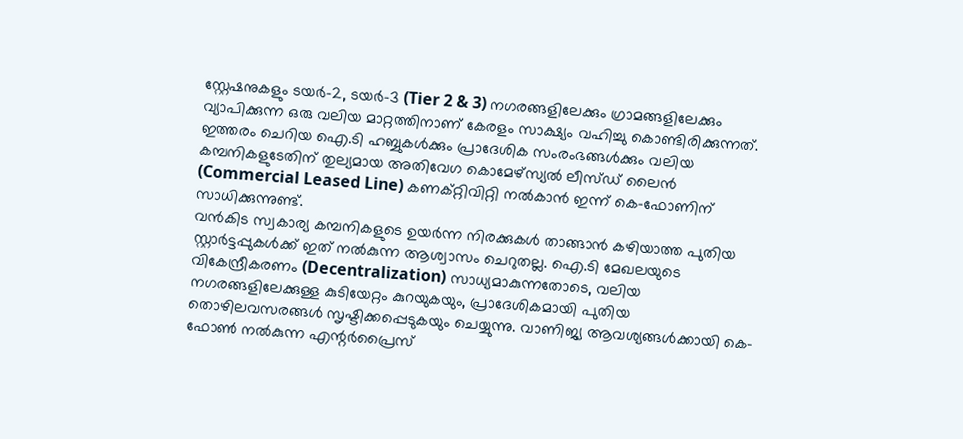സ്റ്റേഷനുകളും ടയർ-2, ടയർ-3 (Tier 2 & 3) നഗരങ്ങളിലേക്കും ഗ്രാമങ്ങളിലേക്കും വ്യാപിക്കുന്ന ഒരു വലിയ മാറ്റത്തിനാണ് കേരളം സാക്ഷ്യം വഹിച്ചു കൊണ്ടിരിക്കുന്നത്. ഇത്തരം ചെറിയ ഐ.ടി ഹബ്ബുകൾക്കും പ്രാദേശിക സംരംഭങ്ങൾക്കും വലിയ കമ്പനികളുടേതിന് തുല്യമായ അതിവേഗ കൊമേഴ്സ്യൽ ലീസ്ഡ് ലൈൻ (Commercial Leased Line) കണക്റ്റിവിറ്റി നൽകാൻ ഇന്ന് കെ-ഫോണിന് സാധിക്കുന്നുണ്ട്.
വൻകിട സ്വകാര്യ കമ്പനികളുടെ ഉയർന്ന നിരക്കുകൾ താങ്ങാൻ കഴിയാത്ത പുതിയ സ്റ്റാർട്ടപ്പുകൾക്ക് ഇത് നൽകുന്ന ആശ്വാസം ചെറുതല്ല. ഐ.ടി മേഖലയുടെ വികേന്ദ്രീകരണം (Decentralization) സാധ്യമാകുന്നതോടെ, വലിയ നഗരങ്ങളിലേക്കുള്ള കുടിയേറ്റം കുറയുകയും, പ്രാദേശികമായി പുതിയ തൊഴിലവസരങ്ങൾ സൃഷ്ടിക്കപ്പെടുകയും ചെയ്യുന്നു. വാണിജ്യ ആവശ്യങ്ങൾക്കായി കെ-ഫോൺ നൽകുന്ന എന്റർപ്രൈസ്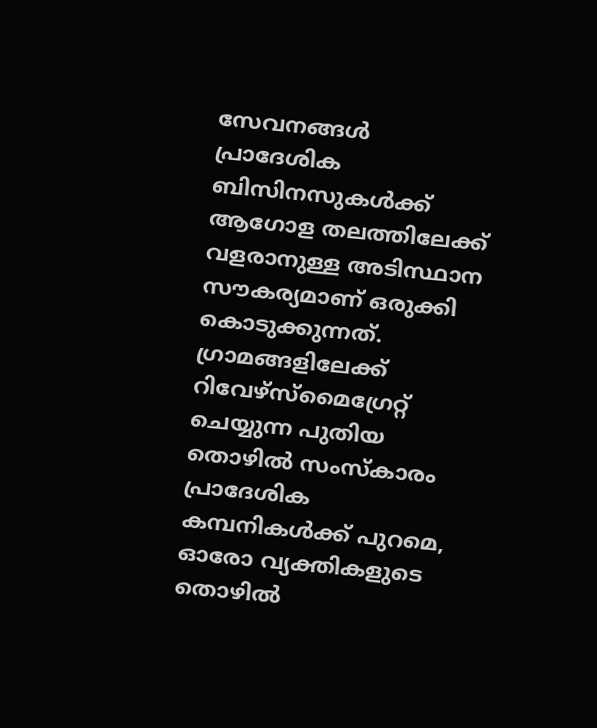സേവനങ്ങൾ പ്രാദേശിക ബിസിനസുകൾക്ക് ആഗോള തലത്തിലേക്ക് വളരാനുള്ള അടിസ്ഥാന സൗകര്യമാണ് ഒരുക്കി കൊടുക്കുന്നത്.
ഗ്രാമങ്ങളിലേക്ക് റിവേഴ്സ്മൈഗ്രേറ്റ് ചെയ്യുന്ന പുതിയ തൊഴിൽ സംസ്കാരം
പ്രാദേശിക കമ്പനികൾക്ക് പുറമെ, ഓരോ വ്യക്തികളുടെ തൊഴിൽ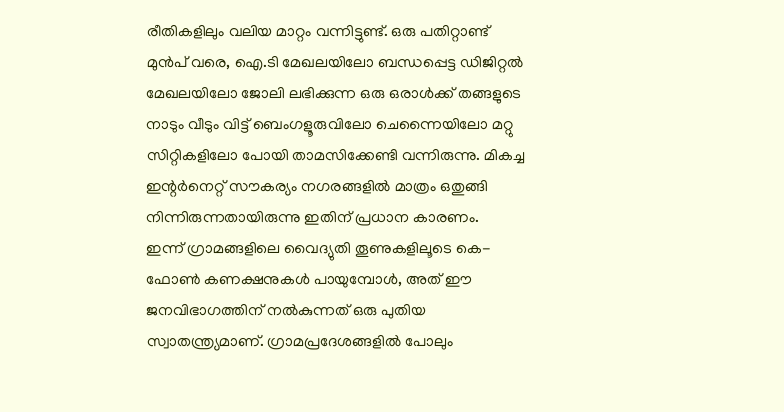രീതികളിലും വലിയ മാറ്റം വന്നിട്ടുണ്ട്. ഒരു പതിറ്റാണ്ട് മുൻപ് വരെ, ഐ.ടി മേഖലയിലോ ബന്ധപ്പെട്ട ഡിജിറ്റൽ മേഖലയിലോ ജോലി ലഭിക്കുന്ന ഒരു ഒരാൾക്ക് തങ്ങളുടെ നാടും വീടും വിട്ട് ബെംഗളൂരുവിലോ ചെന്നൈയിലോ മറ്റു സിറ്റികളിലോ പോയി താമസിക്കേണ്ടി വന്നിരുന്നു. മികച്ച ഇന്റർനെറ്റ് സൗകര്യം നഗരങ്ങളിൽ മാത്രം ഒതുങ്ങി നിന്നിരുന്നതായിരുന്നു ഇതിന് പ്രധാന കാരണം.
ഇന്ന് ഗ്രാമങ്ങളിലെ വൈദ്യുതി തൂണുകളിലൂടെ കെ-ഫോൺ കണക്ഷനുകൾ പായുമ്പോൾ, അത് ഈ ജനവിഭാഗത്തിന് നൽകുന്നത് ഒരു പുതിയ സ്വാതന്ത്ര്യമാണ്. ഗ്രാമപ്രദേശങ്ങളിൽ പോലും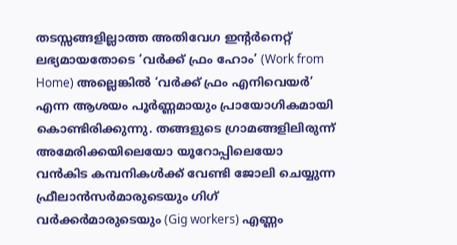തടസ്സങ്ങളില്ലാത്ത അതിവേഗ ഇന്റർനെറ്റ് ലഭ്യമായതോടെ ‘വർക്ക് ഫ്രം ഹോം’ (Work from Home) അല്ലെങ്കിൽ ‘വർക്ക് ഫ്രം എനിവെയർ’ എന്ന ആശയം പൂർണ്ണമായും പ്രായോഗികമായി കൊണ്ടിരിക്കുന്നു. തങ്ങളുടെ ഗ്രാമങ്ങളിലിരുന്ന് അമേരിക്കയിലെയോ യൂറോപ്പിലെയോ വൻകിട കമ്പനികൾക്ക് വേണ്ടി ജോലി ചെയ്യുന്ന ഫ്രീലാൻസർമാരുടെയും ഗിഗ് വർക്കർമാരുടെയും (Gig workers) എണ്ണം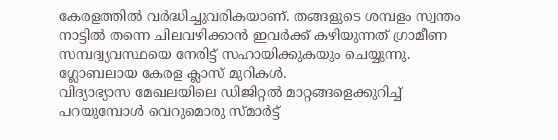കേരളത്തിൽ വർദ്ധിച്ചുവരികയാണ്. തങ്ങളുടെ ശമ്പളം സ്വന്തം നാട്ടിൽ തന്നെ ചിലവഴിക്കാൻ ഇവർക്ക് കഴിയുന്നത് ഗ്രാമീണ സമ്പദ്വ്യവസ്ഥയെ നേരിട്ട് സഹായിക്കുകയും ചെയ്യുന്നു.
ഗ്ലോബലായ കേരള ക്ലാസ് മുറികൾ.
വിദ്യാഭ്യാസ മേഖലയിലെ ഡിജിറ്റൽ മാറ്റങ്ങളെക്കുറിച്ച് പറയുമ്പോൾ വെറുമൊരു സ്മാർട്ട്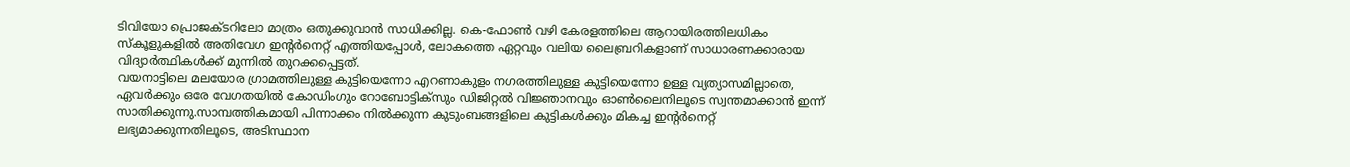ടിവിയോ പ്രൊജക്ടറിലോ മാത്രം ഒതുക്കുവാൻ സാധിക്കില്ല. കെ-ഫോൺ വഴി കേരളത്തിലെ ആറായിരത്തിലധികം സ്കൂളുകളിൽ അതിവേഗ ഇന്റർനെറ്റ് എത്തിയപ്പോൾ, ലോകത്തെ ഏറ്റവും വലിയ ലൈബ്രറികളാണ് സാധാരണക്കാരായ വിദ്യാർത്ഥികൾക്ക് മുന്നിൽ തുറക്കപ്പെട്ടത്.
വയനാട്ടിലെ മലയോര ഗ്രാമത്തിലുള്ള കുട്ടിയെന്നോ എറണാകുളം നഗരത്തിലുള്ള കുട്ടിയെന്നോ ഉള്ള വ്യത്യാസമില്ലാതെ, ഏവർക്കും ഒരേ വേഗതയിൽ കോഡിംഗും റോബോട്ടിക്സും ഡിജിറ്റൽ വിജ്ഞാനവും ഓൺലൈനിലൂടെ സ്വന്തമാക്കാൻ ഇന്ന് സാതിക്കുന്നു.സാമ്പത്തികമായി പിന്നാക്കം നിൽക്കുന്ന കുടുംബങ്ങളിലെ കുട്ടികൾക്കും മികച്ച ഇന്റർനെറ്റ് ലഭ്യമാക്കുന്നതിലൂടെ, അടിസ്ഥാന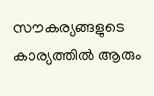സൗകര്യങ്ങളുടെ കാര്യത്തിൽ ആരും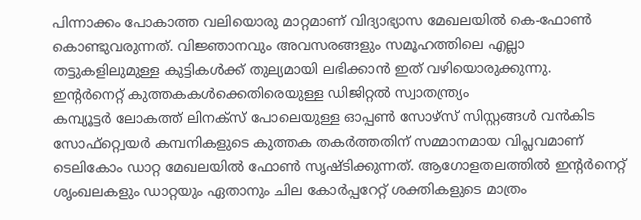പിന്നാക്കം പോകാത്ത വലിയൊരു മാറ്റമാണ് വിദ്യാഭ്യാസ മേഖലയിൽ കെ-ഫോൺ കൊണ്ടുവരുന്നത്. വിജ്ഞാനവും അവസരങ്ങളും സമൂഹത്തിലെ എല്ലാ തട്ടുകളിലുമുള്ള കുട്ടികൾക്ക് തുല്യമായി ലഭിക്കാൻ ഇത് വഴിയൊരുക്കുന്നു.
ഇന്റർനെറ്റ് കുത്തകകൾക്കെതിരെയുള്ള ഡിജിറ്റൽ സ്വാതന്ത്ര്യം
കമ്പ്യൂട്ടർ ലോകത്ത് ലിനക്സ് പോലെയുള്ള ഓപ്പൺ സോഴ്സ് സിസ്റ്റങ്ങൾ വൻകിട സോഫ്റ്റ്വെയർ കമ്പനികളുടെ കുത്തക തകർത്തതിന് സമ്മാനമായ വിപ്ലവമാണ് ടെലികോം ഡാറ്റ മേഖലയിൽ ഫോൺ സൃഷ്ടിക്കുന്നത്. ആഗോളതലത്തിൽ ഇന്റർനെറ്റ് ശൃംഖലകളും ഡാറ്റയും ഏതാനും ചില കോർപ്പറേറ്റ് ശക്തികളുടെ മാത്രം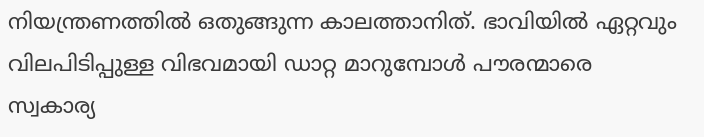നിയന്ത്രണത്തിൽ ഒതുങ്ങുന്ന കാലത്താനിത്. ഭാവിയിൽ ഏറ്റവും വിലപിടിപ്പുള്ള വിഭവമായി ഡാറ്റ മാറുമ്പോൾ പൗരന്മാരെ സ്വകാര്യ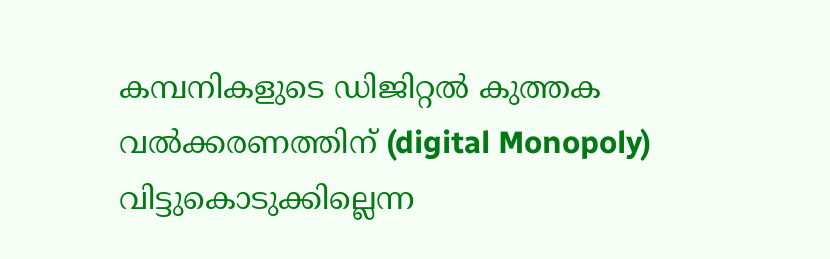കമ്പനികളുടെ ഡിജിറ്റൽ കുത്തക വൽക്കരണത്തിന് (digital Monopoly) വിട്ടുകൊടുക്കില്ലെന്ന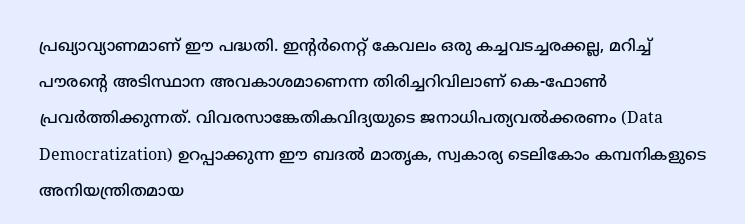പ്രഖ്യാവ്യാണമാണ് ഈ പദ്ധതി. ഇന്റർനെറ്റ് കേവലം ഒരു കച്ചവടച്ചരക്കല്ല, മറിച്ച് പൗരന്റെ അടിസ്ഥാന അവകാശമാണെന്ന തിരിച്ചറിവിലാണ് കെ-ഫോൺ പ്രവർത്തിക്കുന്നത്. വിവരസാങ്കേതികവിദ്യയുടെ ജനാധിപത്യവൽക്കരണം (Data Democratization) ഉറപ്പാക്കുന്ന ഈ ബദൽ മാതൃക, സ്വകാര്യ ടെലികോം കമ്പനികളുടെ അനിയന്ത്രിതമായ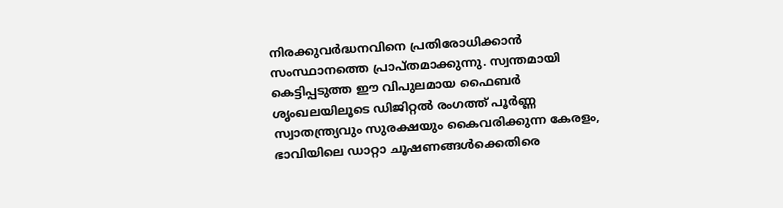നിരക്കുവർദ്ധനവിനെ പ്രതിരോധിക്കാൻ സംസ്ഥാനത്തെ പ്രാപ്തമാക്കുന്നു. സ്വന്തമായി കെട്ടിപ്പടുത്ത ഈ വിപുലമായ ഫൈബർ ശൃംഖലയിലൂടെ ഡിജിറ്റൽ രംഗത്ത് പൂർണ്ണ സ്വാതന്ത്ര്യവും സുരക്ഷയും കൈവരിക്കുന്ന കേരളം, ഭാവിയിലെ ഡാറ്റാ ചൂഷണങ്ങൾക്കെതിരെ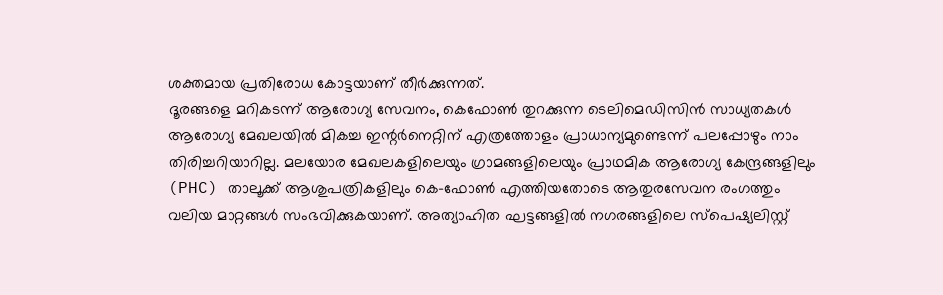ശക്തമായ പ്രതിരോധ കോട്ടയാണ് തീർക്കുന്നത്.
ദൂരങ്ങളെ മറികടന്ന് ആരോഗ്യ സേവനം, കെഫോൺ തുറക്കുന്ന ടെലിമെഡിസിൻ സാധ്യതകൾ
ആരോഗ്യ മേഖലയിൽ മികച്ച ഇന്റർനെറ്റിന് എത്രത്തോളം പ്രാധാന്യമുണ്ടെന്ന് പലപ്പോഴും നാം തിരിച്ചറിയാറില്ല. മലയോര മേഖലകളിലെയും ഗ്രാമങ്ങളിലെയും പ്രാഥമിക ആരോഗ്യ കേന്ദ്രങ്ങളിലും (PHC) താലൂക്ക് ആശുപത്രികളിലും കെ-ഫോൺ എത്തിയതോടെ ആതുരസേവന രംഗത്തും വലിയ മാറ്റങ്ങൾ സംഭവിക്കുകയാണ്. അത്യാഹിത ഘട്ടങ്ങളിൽ നഗരങ്ങളിലെ സ്പെഷ്യലിസ്റ്റ്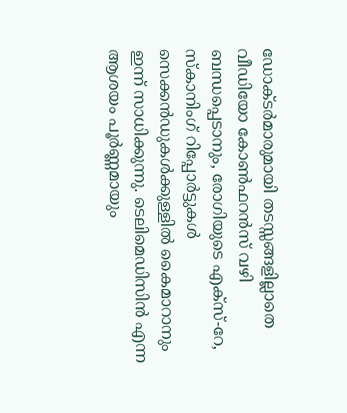ഡോക്ടർമാരുമായി തടസ്സങ്ങളില്ലാതെ വീഡിയോ കോൺഫറൻസ് വഴി ബന്ധപ്പെടാനും, രോഗിയുടെ എക്സ്-റേ, സ്കാനിംഗ് റിപ്പോർട്ടുകൾ സെക്കൻഡുകൾക്കുള്ളിൽ കൈമാറാനും ഇന്ന് സാധിക്കുന്നു. ടെലിമെഡിസിൻ എന്ന ആശയം പൂർണ്ണമായും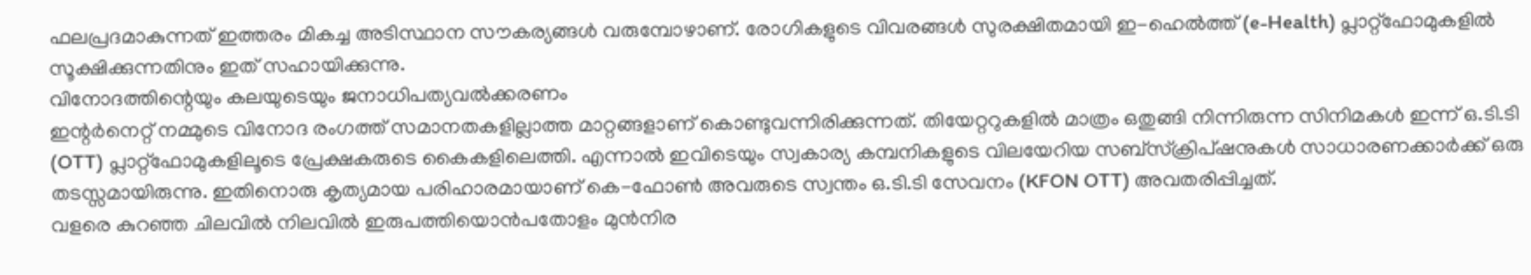ഫലപ്രദമാകുന്നത് ഇത്തരം മികച്ച അടിസ്ഥാന സൗകര്യങ്ങൾ വരുമ്പോഴാണ്. രോഗികളുടെ വിവരങ്ങൾ സുരക്ഷിതമായി ഇ-ഹെൽത്ത് (e-Health) പ്ലാറ്റ്ഫോമുകളിൽ സൂക്ഷിക്കുന്നതിനും ഇത് സഹായിക്കുന്നു.
വിനോദത്തിന്റെയും കലയുടെയും ജനാധിപത്യവൽക്കരണം
ഇന്റർനെറ്റ് നമ്മുടെ വിനോദ രംഗത്ത് സമാനതകളില്ലാത്ത മാറ്റങ്ങളാണ് കൊണ്ടുവന്നിരിക്കുന്നത്. തിയേറ്ററുകളിൽ മാത്രം ഒതുങ്ങി നിന്നിരുന്ന സിനിമകൾ ഇന്ന് ഒ.ടി.ടി (OTT) പ്ലാറ്റ്ഫോമുകളിലൂടെ പ്രേക്ഷകരുടെ കൈകളിലെത്തി. എന്നാൽ ഇവിടെയും സ്വകാര്യ കമ്പനികളുടെ വിലയേറിയ സബ്സ്ക്രിപ്ഷനുകൾ സാധാരണക്കാർക്ക് ഒരു തടസ്സമായിരുന്നു. ഇതിനൊരു കൃത്യമായ പരിഹാരമായാണ് കെ-ഫോൺ അവരുടെ സ്വന്തം ഒ.ടി.ടി സേവനം (KFON OTT) അവതരിപ്പിച്ചത്.
വളരെ കുറഞ്ഞ ചിലവിൽ നിലവിൽ ഇരുപത്തിയൊൻപതോളം മുൻനിര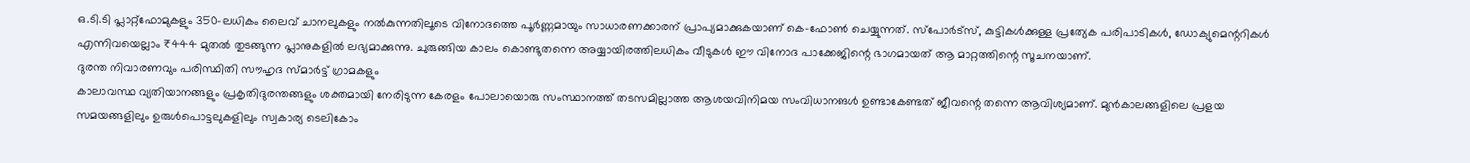ഒ.ടി.ടി പ്ലാറ്റ്ഫോമുകളും 350-ലധികം ലൈവ് ചാനലുകളും നൽകുന്നതിലൂടെ വിനോദത്തെ പൂർണ്ണമായും സാധാരണക്കാരന് പ്രാപ്യമാക്കുകയാണ് കെ-ഫോൺ ചെയ്യുന്നത്. സ്പോർട്സ്, കുട്ടികൾക്കുള്ള പ്രത്യേക പരിപാടികൾ, ഡോക്യുമെന്ററികൾ എന്നിവയെല്ലാം ₹444 മുതൽ തുടങ്ങുന്ന പ്ലാനുകളിൽ ലഭ്യമാക്കുന്നു. ചുരുങ്ങിയ കാലം കൊണ്ടുതന്നെ അയ്യായിരത്തിലധികം വീടുകൾ ഈ വിനോദ പാക്കേജിന്റെ ഭാഗമായത് ആ മാറ്റത്തിന്റെ സൂചനയാണ്.
ദുരന്ത നിവാരണവും പരിസ്ഥിതി സൗഹൃദ സ്മാർട്ട് ഗ്രാമകളും
കാലാവസ്ഥ വ്യതിയാനങ്ങളും പ്രകൃതിദുരന്തങ്ങളും ശക്തമായി നേരിടുന്ന കേരളം പോലായൊരു സംസ്ഥാനത്ത് തടസമില്ലാത്ത ആശയവിനിമയ സംവിധാനങൾ ഉണ്ടാകേണ്ടത് ജീവന്റെ തന്നെ ആവിശ്യമാണ്. മുൻകാലങ്ങളിലെ പ്രളയ സമയങ്ങളിലും ഉരുൾപൊട്ടലുകളിലും സ്വകാര്യ ടെലികോം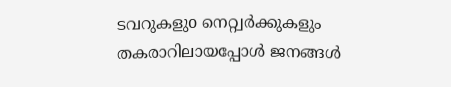ടവറുകളുo നെറ്റ്വർക്കുകളും തകരാറിലായപ്പോൾ ജനങ്ങൾ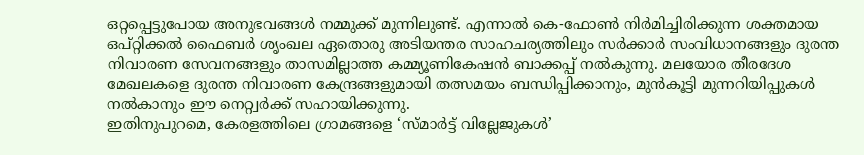ഒറ്റപ്പെട്ടുപോയ അനുഭവങ്ങൾ നമ്മുക്ക് മുന്നിലുണ്ട്. എന്നാൽ കെ-ഫോൺ നിർമിച്ചിരിക്കുന്ന ശക്തമായ ഒപ്റ്റിക്കൽ ഫൈബർ ശൃംഖല ഏതൊരു അടിയന്തര സാഹചര്യത്തിലും സർക്കാർ സംവിധാനങ്ങളും ദുരന്ത നിവാരണ സേവനങ്ങളും താസമില്ലാത്ത കമ്മ്യൂണികേഷൻ ബാക്കപ്പ് നൽകുന്നു. മലയോര തീരദേശ മേഖലകളെ ദുരന്ത നിവാരണ കേന്ദ്രങ്ങളുമായി തത്സമയം ബന്ധിപ്പിക്കാനും, മുൻകൂട്ടി മുന്നറിയിപ്പുകൾ നൽകാനും ഈ നെറ്റ്വർക്ക് സഹായിക്കുന്നു.
ഇതിനുപുറമെ, കേരളത്തിലെ ഗ്രാമങ്ങളെ ‘സ്മാർട്ട് വില്ലേജുകൾ’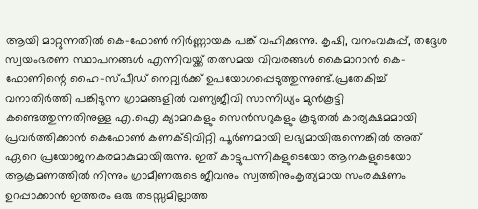ആയി മാറ്റുന്നതിൽ കെ-ഫോൺ നിർണ്ണായക പങ്ക് വഹിക്കുന്നു. കൃഷി, വനംവകുപ്പ്, തദ്ദേശ സ്വയംഭരണ സ്ഥാപനങ്ങൾ എന്നിവയ്ക്ക് തത്സമയ വിവരങ്ങൾ കൈമാറാൻ കെ-ഫോണിന്റെ ഹൈ-സ്പീഡ് നെറ്റ്വർക്ക് ഉപയോഗപ്പെടുത്തുന്നുണ്ട്.പ്രതേകിച്ച് വനാതിർത്തി പങ്കിടുന്ന ഗ്രാമങ്ങളിൽ വണ്യജീവി സാന്നിധ്യം മുൻകൂട്ടി കണ്ടെത്തുന്നതിനുള്ള എ.ഐ ക്യാമറകളും സെൻസറുകളും കൂടുതൽ കാര്യക്ഷമമായി പ്രവർത്തിക്കാൻ കെഫോൺ കണക്ടിവിറ്റി പൂർണമായി ലഭ്യമായിരുന്നെങ്കിൽ അത് ഏറെ പ്രയോജനകരമാകുമായിരുന്നു. ഇത് കാട്ടുപന്നികളുടെയോ ആനകളുടെയോ ആക്രമണത്തിൽ നിന്നും ഗ്രാമീണരുടെ ജീവനും സ്വത്തിനുംകൃത്യമായ സംരക്ഷണം ഉറപ്പാക്കാൻ ഇത്തരം ഒരു തടസ്സമില്ലാത്ത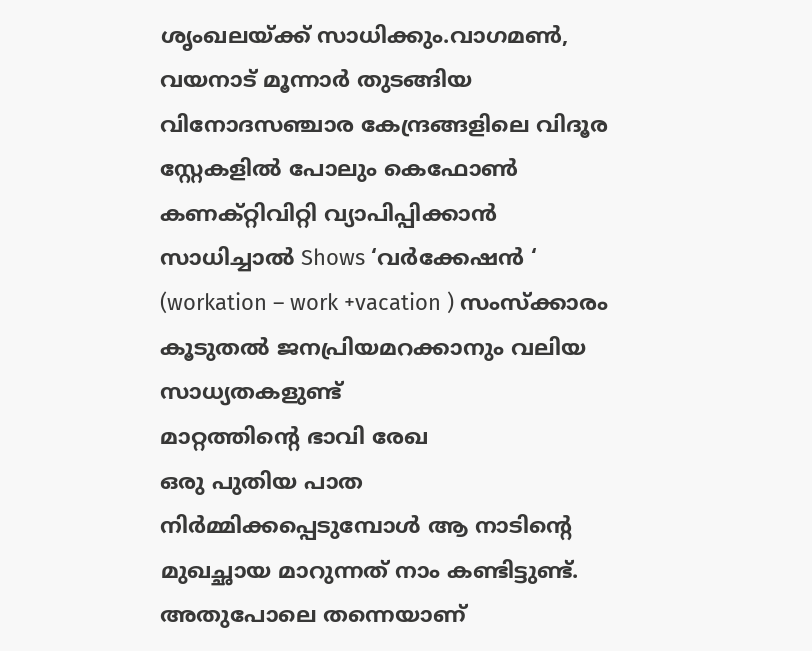ശൃംഖലയ്ക്ക് സാധിക്കും.വാഗമൺ, വയനാട് മൂന്നാർ തുടങ്ങിയ വിനോദസഞ്ചാര കേന്ദ്രങ്ങളിലെ വിദൂര സ്റ്റേകളിൽ പോലും കെഫോൺ കണക്റ്റിവിറ്റി വ്യാപിപ്പിക്കാൻ സാധിച്ചാൽ Shows ‘വർക്കേഷൻ ‘ (workation – work +vacation ) സംസ്ക്കാരം കൂടുതൽ ജനപ്രിയമറക്കാനും വലിയ സാധ്യതകളുണ്ട്
മാറ്റത്തിന്റെ ഭാവി രേഖ
ഒരു പുതിയ പാത നിർമ്മിക്കപ്പെടുമ്പോൾ ആ നാടിന്റെ മുഖച്ഛായ മാറുന്നത് നാം കണ്ടിട്ടുണ്ട്. അതുപോലെ തന്നെയാണ്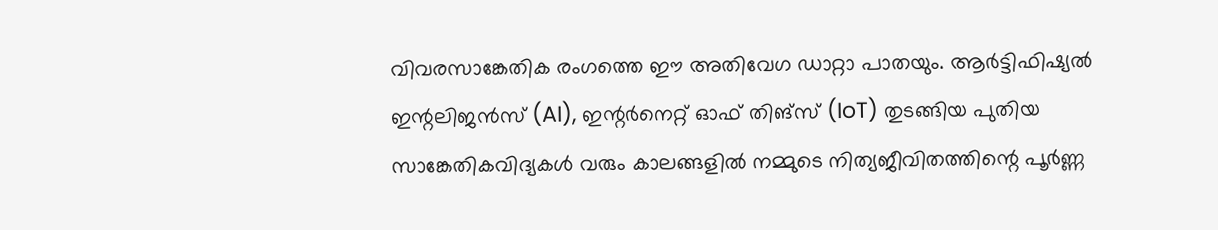വിവരസാങ്കേതിക രംഗത്തെ ഈ അതിവേഗ ഡാറ്റാ പാതയും. ആർട്ടിഫിഷ്യൽ ഇന്റലിജൻസ് (AI), ഇന്റർനെറ്റ് ഓഫ് തിങ്സ് (IoT) തുടങ്ങിയ പുതിയ സാങ്കേതികവിദ്യകൾ വരും കാലങ്ങളിൽ നമ്മുടെ നിത്യജീവിതത്തിന്റെ പൂർണ്ണ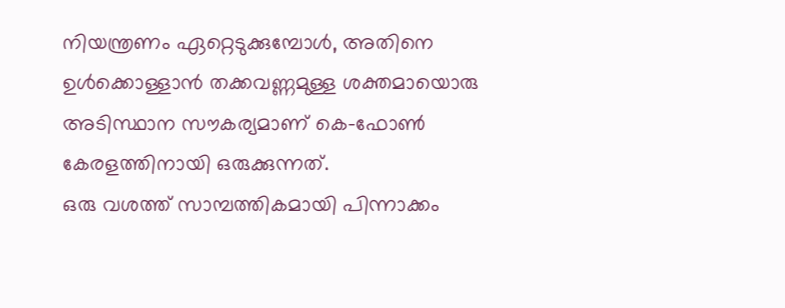നിയന്ത്രണം ഏറ്റെടുക്കുമ്പോൾ, അതിനെ ഉൾക്കൊള്ളാൻ തക്കവണ്ണമുള്ള ശക്തമായൊരു അടിസ്ഥാന സൗകര്യമാണ് കെ-ഫോൺ കേരളത്തിനായി ഒരുക്കുന്നത്.
ഒരു വശത്ത് സാമ്പത്തികമായി പിന്നാക്കം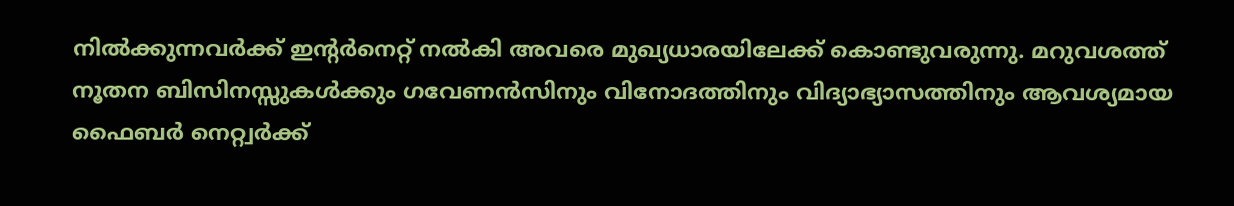നിൽക്കുന്നവർക്ക് ഇന്റർനെറ്റ് നൽകി അവരെ മുഖ്യധാരയിലേക്ക് കൊണ്ടുവരുന്നു. മറുവശത്ത് നൂതന ബിസിനസ്സുകൾക്കും ഗവേണൻസിനും വിനോദത്തിനും വിദ്യാഭ്യാസത്തിനും ആവശ്യമായ ഫൈബർ നെറ്റ്വർക്ക്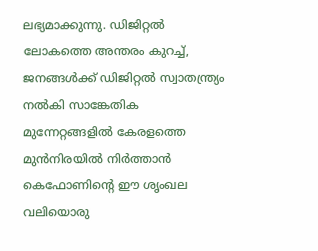ലഭ്യമാക്കുന്നു. ഡിജിറ്റൽ ലോകത്തെ അന്തരം കുറച്ച്, ജനങ്ങൾക്ക് ഡിജിറ്റൽ സ്വാതന്ത്ര്യം നൽകി സാങ്കേതിക മുന്നേറ്റങ്ങളിൽ കേരളത്തെ മുൻനിരയിൽ നിർത്താൻ കെഫോണിന്റെ ഈ ശൃംഖല വലിയൊരു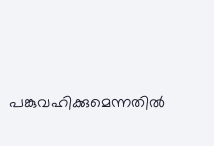പങ്കുവഹിക്കുമെന്നതിൽ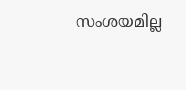സംശയമില്ല